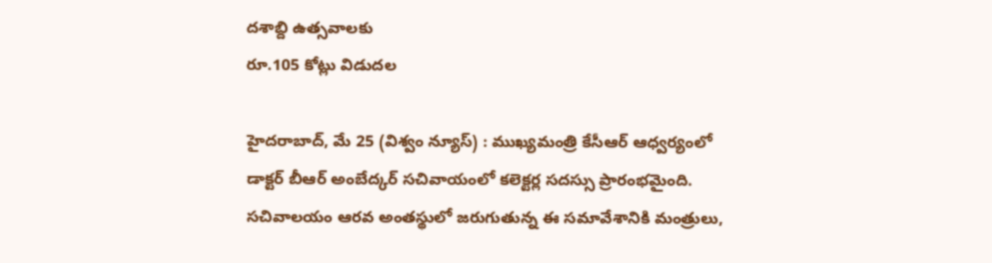దశాబ్ది ఉత్సవాలకు
రూ.105 కోట్లు విడుదల

హైదరాబాద్, మే 25 (విశ్వం న్యూస్) : ముఖ్యమంత్రి కేసీఆర్ ఆధ్వర్యంలో డాక్టర్ బీఆర్ అంబేద్కర్ సచివాయంలో కలెక్టర్ల సదస్సు ప్రారంభమైంది. సచివాలయం ఆరవ అంతస్థులో జరుగుతున్న ఈ సమావేశానికి మంత్రులు,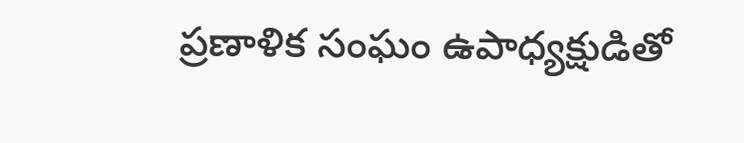ప్రణాళిక సంఘం ఉపాధ్యక్షుడితో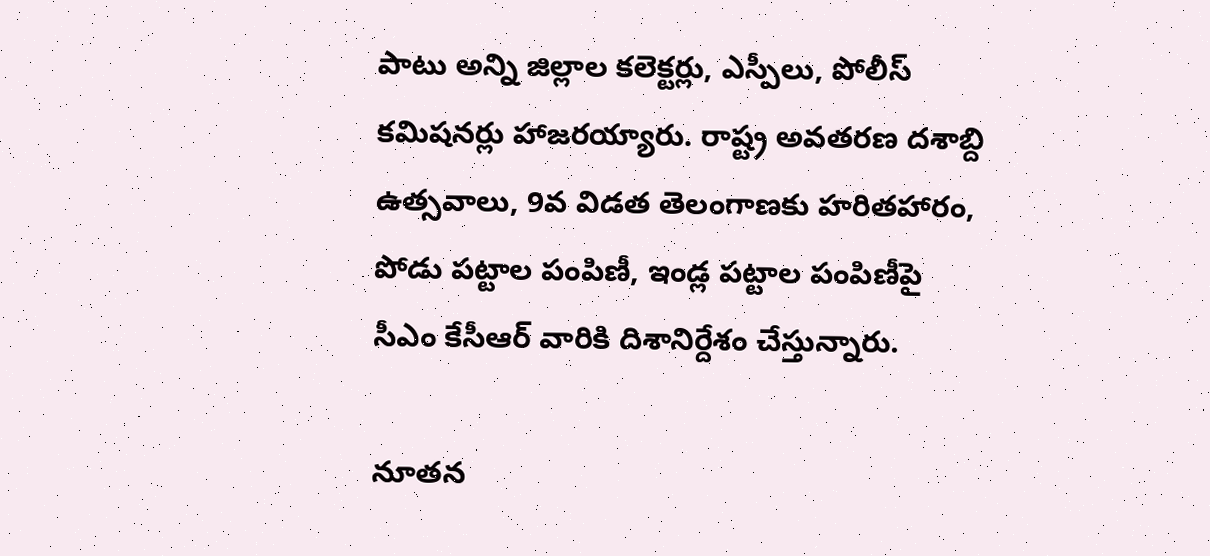పాటు అన్ని జిల్లాల కలెక్టర్లు, ఎస్పీలు, పోలీస్ కమిషనర్లు హాజరయ్యారు. రాష్ట్ర అవతరణ దశాబ్ది ఉత్సవాలు, 9వ విడత తెలంగాణకు హరితహారం, పోడు పట్టాల పంపిణీ, ఇండ్ల పట్టాల పంపిణీపై సీఎం కేసీఆర్ వారికి దిశానిర్దేశం చేస్తున్నారు.

నూతన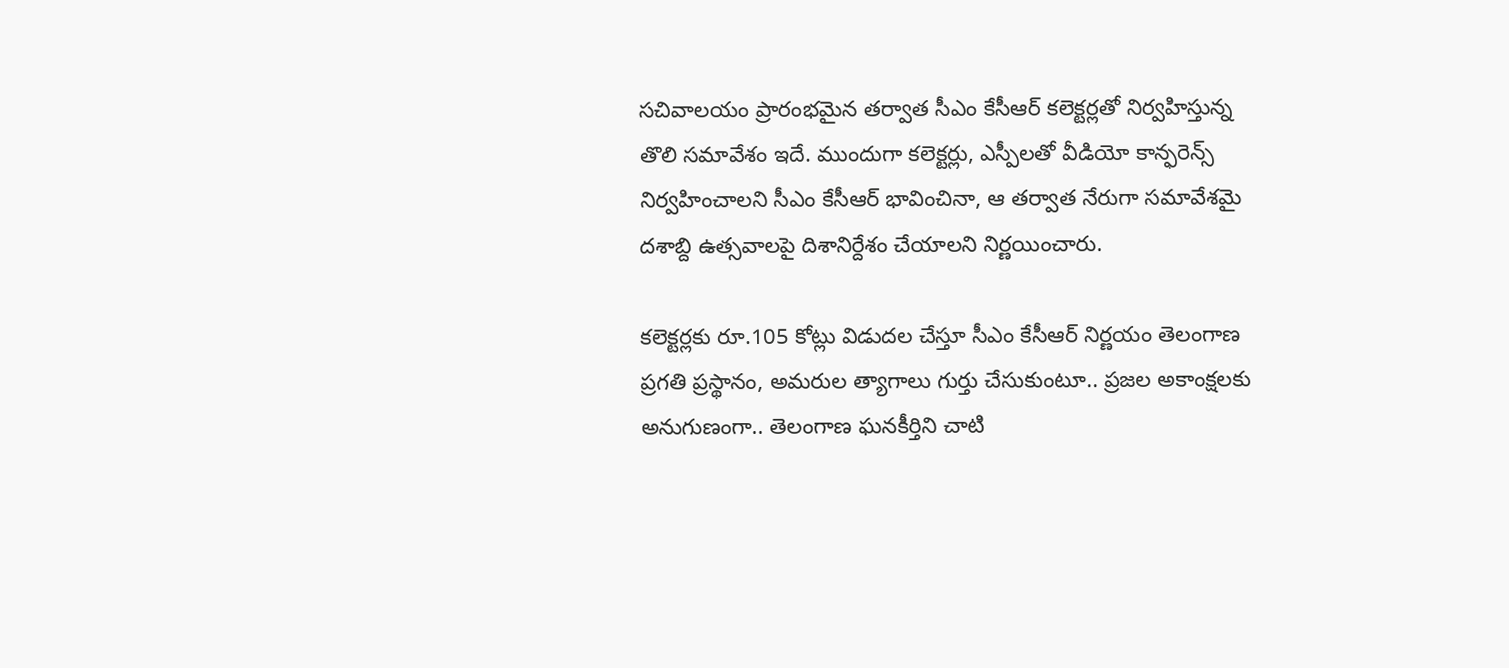సచివాలయం ప్రారంభమైన తర్వాత సీఎం కేసీఆర్ కలెక్టర్లతో నిర్వహిస్తున్న తొలి సమావేశం ఇదే. ముందుగా కలెక్టర్లు, ఎస్పీలతో వీడియో కాన్ఫరెన్స్ నిర్వహించాలని సీఎం కేసీఆర్ భావించినా, ఆ తర్వాత నేరుగా సమావేశమై దశాబ్ది ఉత్సవాలపై దిశానిర్దేశం చేయాలని నిర్ణయించారు.

కలెక్టర్లకు రూ.105 కోట్లు విడుదల చేస్తూ సీఎం కేసీఆర్ నిర్ణయం తెలంగాణ ప్రగతి ప్రస్థానం, అమరుల త్యాగాలు గుర్తు చేసుకుంటూ.. ప్రజల అకాంక్షలకు అనుగుణంగా.. తెలంగాణ ఘనకీర్తిని చాటి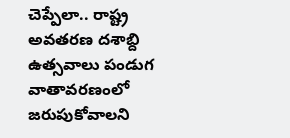చెప్పేలా.. రాష్ట్ర అవతరణ దశాబ్ది ఉత్సవాలు పండుగ వాతావరణంలో జరుపుకోవాలని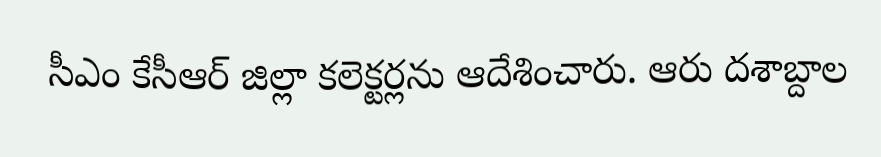సీఎం కేసీఆర్ జిల్లా కలెక్టర్లను ఆదేశించారు. ఆరు దశాబ్దాల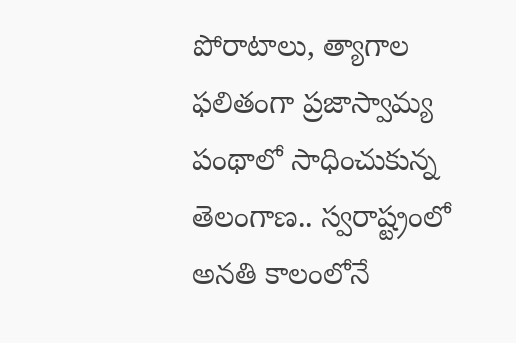పోరాటాలు, త్యాగాల ఫలితంగా ప్రజాస్వామ్య పంథాలో సాధించుకున్న తెలంగాణ.. స్వరాష్ట్రంలో అనతి కాలంలోనే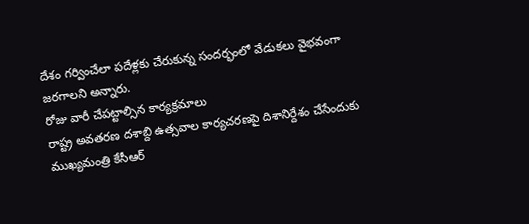దేశం గర్వించేలా పదేళ్లకు చేరుకున్న సందర్భంలో వేడుకలు వైభవంగా జరగాలని అన్నారు.
రోజు వారీ చేపట్టాల్సిన కార్యక్రమాలు
రాష్ట్ర అవతరణ దశాబ్ది ఉత్సవాల కార్యచరణపై దిశానిర్దేశం చేసేందుకు ముఖ్యమంత్రి కేసీఆర్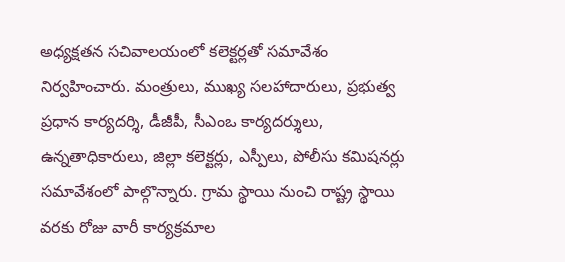అధ్యక్షతన సచివాలయంలో కలెక్టర్లతో సమావేశం నిర్వహించారు. మంత్రులు, ముఖ్య సలహాదారులు, ప్రభుత్వ ప్రధాన కార్యదర్శి, డీజీపీ, సీఎంఒ కార్యదర్శులు, ఉన్నతాధికారులు, జిల్లా కలెక్టర్లు, ఎస్పీలు, పోలీసు కమిషనర్లు సమావేశంలో పాల్గొన్నారు. గ్రామ స్థాయి నుంచి రాష్ట్ర స్థాయి వరకు రోజు వారీ కార్యక్రమాల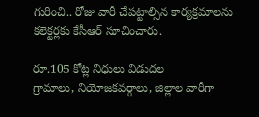గురించి.. రోజు వారీ చేపట్టాల్సిన కార్యక్రమాలను కలెక్టర్లకు కేసీఆర్ సూచించారు.

రూ.105 కోట్ల నిధులు విడుదల
గ్రామాలు, నియోజకవర్గాలు, జిల్లాల వారీగా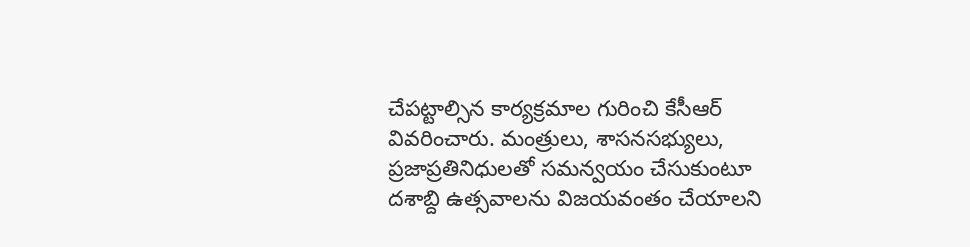చేపట్టాల్సిన కార్యక్రమాల గురించి కేసీఆర్ వివరించారు. మంత్రులు, శాసనసభ్యులు, ప్రజాప్రతినిధులతో సమన్వయం చేసుకుంటూ దశాబ్ది ఉత్సవాలను విజయవంతం చేయాలని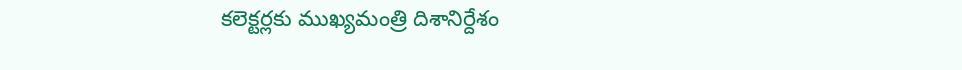కలెక్టర్లకు ముఖ్యమంత్రి దిశానిర్దేశం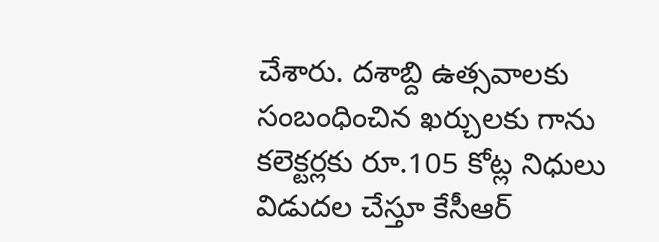చేశారు. దశాబ్ది ఉత్సవాలకు సంబంధించిన ఖర్చులకు గాను కలెక్టర్లకు రూ.105 కోట్ల నిధులు విడుదల చేస్తూ కేసీఆర్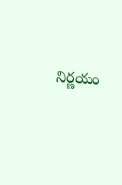నిర్ణయం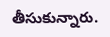తీసుకున్నారు.